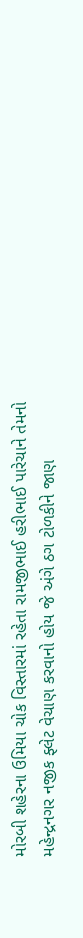મોરબી શહેરના ઉમિયા ચોક વિસ્તારમાં રહેતા રામજીભાઈ હરીભાઈ પારેચાને તેમનો મહેન્દ્રનગર નજીક ફ્લેટ વેચાણ કરવાનો હોય જે અંગે ઠગ ટોળકીને જાણ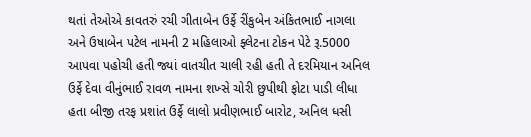થતાં તેઓએ કાવતરું રચી ગીતાબેન ઉર્ફે રીંકુબેન અંકિતભાઈ નાગલા અને ઉષાબેન પટેલ નામની 2 મહિલાઓ ફ્લેટના ટોકન પેટે રૂ.5000 આપવા પહોચી હતી જ્યાં વાતચીત ચાલી રહી હતી તે દરમિયાન અનિલ ઉર્ફે દેવા વીનુંભાઈ રાવળ નામના શખ્સે ચોરી છુપીથી ફોટા પાડી લીધા હતા બીજી તરફ પ્રશાંત ઉર્ફે લાલો પ્રવીણભાઈ બારોટ, અનિલ ધસી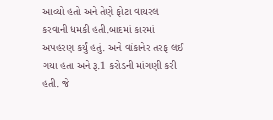આવ્યો હતો અને તેણે ફોટા વાયરલ કરવાની ધમકી હતી.બાદમાં કારમાં અપહરણ કર્યું હતું. અને વાંકાનેર તરફ લઈ ગયા હતા અને રૂ.1 કરોડની માંગણી કરી હતી. જે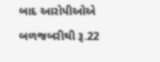બાદ આરોપીઓએ બળજબરીથી રૂ.22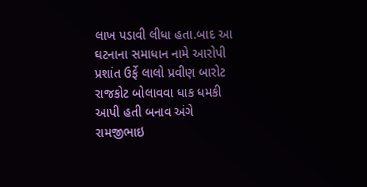લાખ પડાવી લીધા હતા.બાદ આ ઘટનાના સમાધાન નામે આરોપી પ્રશાંત ઉર્ફે લાલો પ્રવીણ બારોટ રાજકોટ બોલાવવા ધાક ધમકી આપી હતી બનાવ અંગે રામજીભાઇ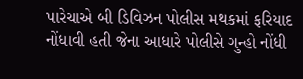પારેચાએ બી ડિવિઝન પોલીસ મથકમાં ફરિયાદ નોંધાવી હતી જેના આધારે પોલીસે ગુન્હો નોંધી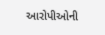આરોપીઓની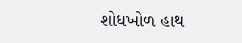શોધખોળ હાથ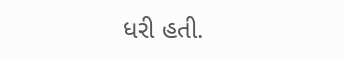ધરી હતી.